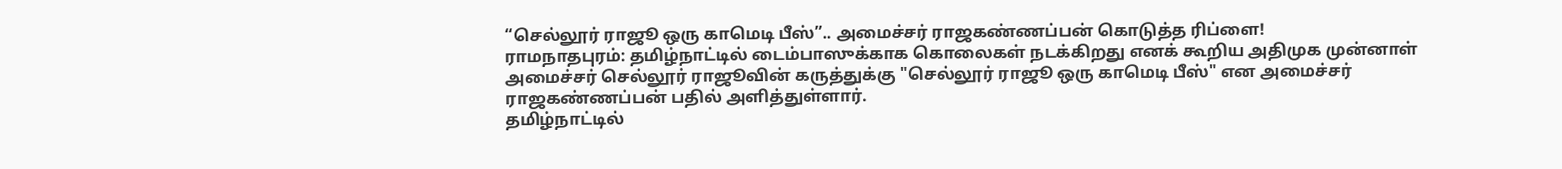“செல்லூர் ராஜூ ஒரு காமெடி பீஸ்”.. அமைச்சர் ராஜகண்ணப்பன் கொடுத்த ரிப்ளை!
ராமநாதபுரம்: தமிழ்நாட்டில் டைம்பாஸுக்காக கொலைகள் நடக்கிறது எனக் கூறிய அதிமுக முன்னாள் அமைச்சர் செல்லூர் ராஜூவின் கருத்துக்கு "செல்லூர் ராஜூ ஒரு காமெடி பீஸ்" என அமைச்சர் ராஜகண்ணப்பன் பதில் அளித்துள்ளார்.
தமிழ்நாட்டில்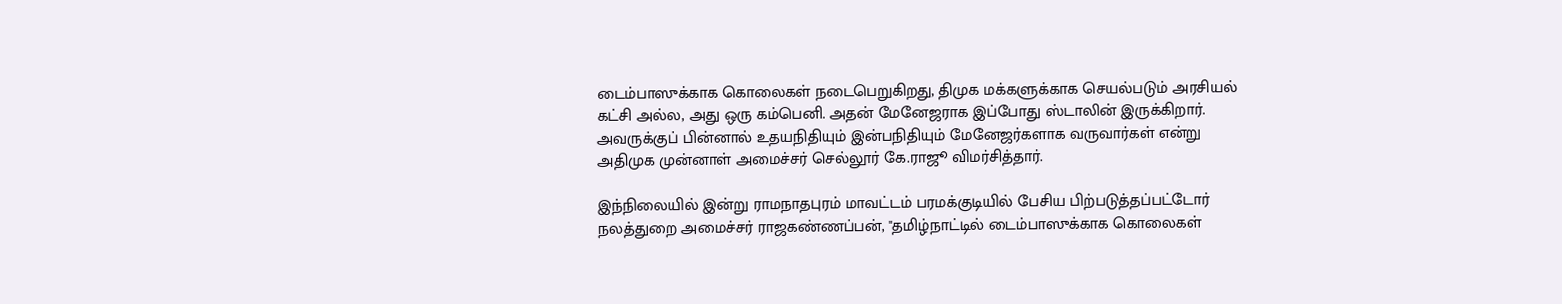டைம்பாஸுக்காக கொலைகள் நடைபெறுகிறது, திமுக மக்களுக்காக செயல்படும் அரசியல் கட்சி அல்ல, அது ஒரு கம்பெனி. அதன் மேனேஜராக இப்போது ஸ்டாலின் இருக்கிறார். அவருக்குப் பின்னால் உதயநிதியும் இன்பநிதியும் மேனேஜர்களாக வருவார்கள் என்று அதிமுக முன்னாள் அமைச்சர் செல்லூர் கே.ராஜூ விமர்சித்தார்.

இந்நிலையில் இன்று ராமநாதபுரம் மாவட்டம் பரமக்குடியில் பேசிய பிற்படுத்தப்பட்டோர் நலத்துறை அமைச்சர் ராஜகண்ணப்பன், "தமிழ்நாட்டில் டைம்பாஸுக்காக கொலைகள்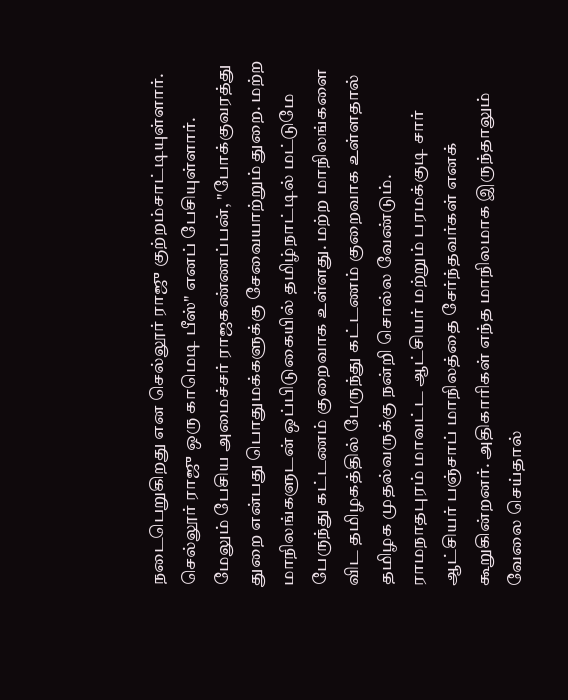நடைபெறுகிறது என செல்லூர் ராஜு குற்றம்சாட்டியுள்ளார். செல்லூர் ராஜு ஒரு காமெடி பீஸ்" எனப் பேசியுள்ளார்.
மேலும் பேசிய அமைச்சர் ராஜகண்ணப்பன், "போக்குவரத்து துறை என்பது பொதுமக்களுக்கு சேவையாற்றும் துறை. மற்ற மாநிலங்களுடன் ஒப்பிடுகையில் தமிழ்நாட்டில் மட்டுமே பேருந்து கட்டணம் குறைவாக உள்ளது. மற்ற மாநிலங்களை விட தமிழகத்தில் பேருந்து கட்டணம் குறைவாக உள்ளதால் தமிழக முதல்வருக்கு நன்றி சொல்ல வேண்டும்.
ராமநாதபுரம் மாவட்ட ஆட்சியர் மற்றும் பரமக்குடி சார் ஆட்சியர் பஞ்சாப் மாநிலத்தை சேர்ந்தவர்கள் எனக் கூறுகின்றனர். அதிகாரிகள் எந்த மாநிலமாக இருந்தாலும் வேலை செய்தால்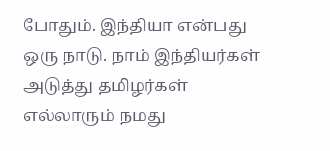போதும். இந்தியா என்பது ஒரு நாடு. நாம் இந்தியர்கள் அடுத்து தமிழர்கள் எல்லாரும் நமது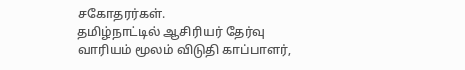சகோதரர்கள்.
தமிழ்நாட்டில் ஆசிரியர் தேர்வு வாரியம் மூலம் விடுதி காப்பாளர்,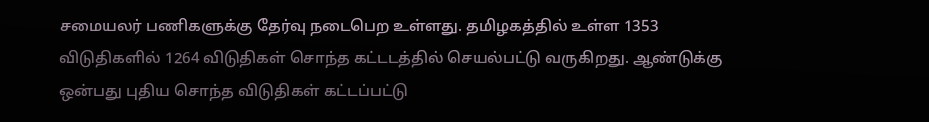சமையலர் பணிகளுக்கு தேர்வு நடைபெற உள்ளது. தமிழகத்தில் உள்ள 1353 விடுதிகளில் 1264 விடுதிகள் சொந்த கட்டடத்தில் செயல்பட்டு வருகிறது. ஆண்டுக்கு ஒன்பது புதிய சொந்த விடுதிகள் கட்டப்பட்டு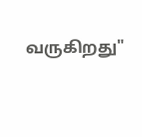வருகிறது"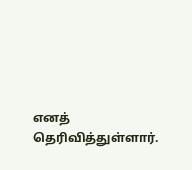எனத் தெரிவித்துள்ளார்.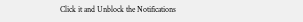Click it and Unblock the Notifications